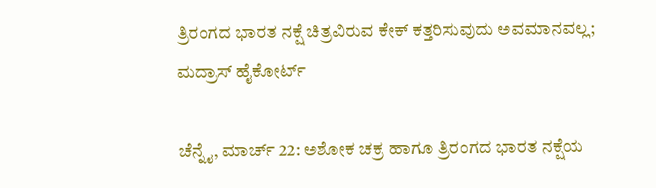ತ್ರಿರಂಗದ ಭಾರತ ನಕ್ಷೆ ಚಿತ್ರವಿರುವ ಕೇಕ್ ಕತ್ತರಿಸುವುದು ಅವಮಾನವಲ್ಲ; ಮದ್ರಾಸ್ ಹೈಕೋರ್ಟ್

ಚೆನ್ನೈ, ಮಾರ್ಚ್ 22: ಅಶೋಕ ಚಕ್ರ ಹಾಗೂ ತ್ರಿರಂಗದ ಭಾರತ ನಕ್ಷೆಯ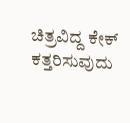ಚಿತ್ರವಿದ್ದ ಕೇಕ್ ಕತ್ತರಿಸುವುದು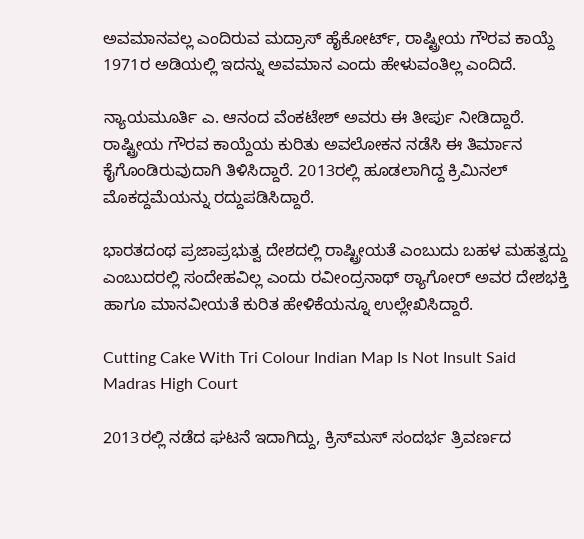ಅವಮಾನವಲ್ಲ ಎಂದಿರುವ ಮದ್ರಾಸ್ ಹೈಕೋರ್ಟ್, ರಾಷ್ಟ್ರೀಯ ಗೌರವ ಕಾಯ್ದೆ 1971ರ ಅಡಿಯಲ್ಲಿ ಇದನ್ನು ಅವಮಾನ ಎಂದು ಹೇಳುವಂತಿಲ್ಲ ಎಂದಿದೆ.

ನ್ಯಾಯಮೂರ್ತಿ ಎ. ಆನಂದ ವೆಂಕಟೇಶ್ ಅವರು ಈ ತೀರ್ಪು ನೀಡಿದ್ದಾರೆ. ರಾಷ್ಟ್ರೀಯ ಗೌರವ ಕಾಯ್ದೆಯ ಕುರಿತು ಅವಲೋಕನ ನಡೆಸಿ ಈ ತಿರ್ಮಾನ ಕೈಗೊಂಡಿರುವುದಾಗಿ ತಿಳಿಸಿದ್ದಾರೆ. 2013ರಲ್ಲಿ ಹೂಡಲಾಗಿದ್ದ ಕ್ರಿಮಿನಲ್ ಮೊಕದ್ದಮೆಯನ್ನು ರದ್ದುಪಡಿಸಿದ್ದಾರೆ.

ಭಾರತದಂಥ ಪ್ರಜಾಪ್ರಭುತ್ವ ದೇಶದಲ್ಲಿ ರಾಷ್ಟ್ರೀಯತೆ ಎಂಬುದು ಬಹಳ ಮಹತ್ವದ್ದು ಎಂಬುದರಲ್ಲಿ ಸಂದೇಹವಿಲ್ಲ ಎಂದು ರವೀಂದ್ರನಾಥ್ ಠ್ಯಾಗೋರ್ ಅವರ ದೇಶಭಕ್ತಿ ಹಾಗೂ ಮಾನವೀಯತೆ ಕುರಿತ ಹೇಳಿಕೆಯನ್ನೂ ಉಲ್ಲೇಖಿಸಿದ್ದಾರೆ.

Cutting Cake With Tri Colour Indian Map Is Not Insult Said Madras High Court

2013ರಲ್ಲಿ ನಡೆದ ಘಟನೆ ಇದಾಗಿದ್ದು, ಕ್ರಿಸ್‌ಮಸ್‌ ಸಂದರ್ಭ ತ್ರಿವರ್ಣದ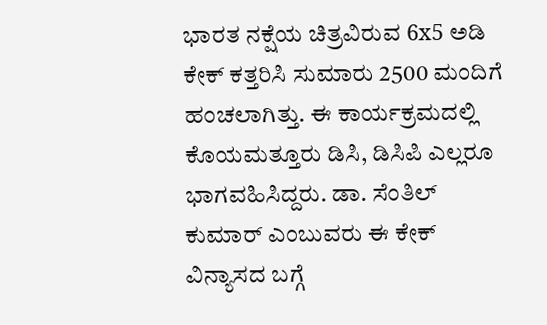ಭಾರತ ನಕ್ಷೆಯ ಚಿತ್ರವಿರುವ 6x5 ಅಡಿ ಕೇಕ್‌ ಕತ್ತರಿಸಿ ಸುಮಾರು 2500 ಮಂದಿಗೆ ಹಂಚಲಾಗಿತ್ತು. ಈ ಕಾರ್ಯಕ್ರಮದಲ್ಲಿ ಕೊಯಮತ್ತೂರು ಡಿಸಿ, ಡಿಸಿಪಿ ಎಲ್ಲರೂ ಭಾಗವಹಿಸಿದ್ದರು. ಡಾ. ಸೆಂತಿಲ್ ಕುಮಾರ್ ಎಂಬುವರು ಈ ಕೇಕ್ ವಿನ್ಯಾಸದ ಬಗ್ಗೆ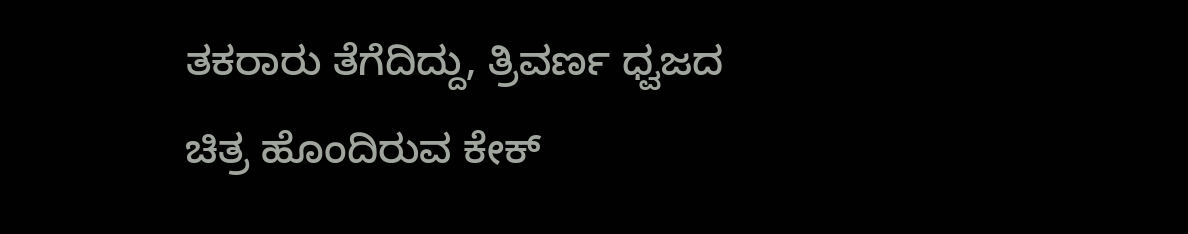ತಕರಾರು ತೆಗೆದಿದ್ದು, ತ್ರಿವರ್ಣ ಧ್ವಜದ ಚಿತ್ರ ಹೊಂದಿರುವ ಕೇಕ್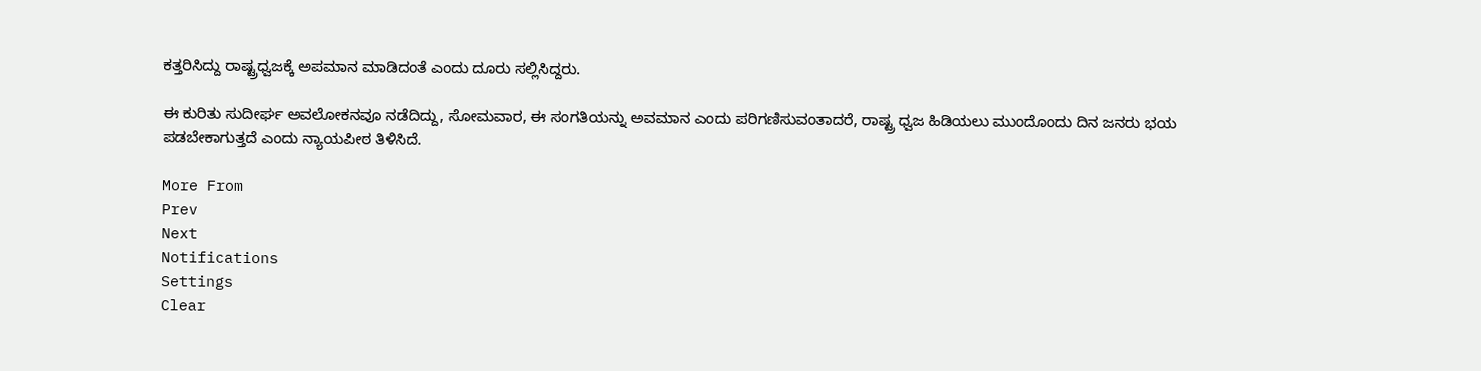ಕತ್ತರಿಸಿದ್ದು ರಾಷ್ಟ್ರಧ್ವಜಕ್ಕೆ ಅಪಮಾನ ಮಾಡಿದಂತೆ ಎಂದು ದೂರು ಸಲ್ಲಿಸಿದ್ದರು.

ಈ ಕುರಿತು ಸುದೀರ್ಘ ಅವಲೋಕನವೂ ನಡೆದಿದ್ದು, ಸೋಮವಾರ, ಈ ಸಂಗತಿಯನ್ನು ಅವಮಾನ ಎಂದು ಪರಿಗಣಿಸುವಂತಾದರೆ, ರಾಷ್ಟ್ರ ಧ್ವಜ ಹಿಡಿಯಲು ಮುಂದೊಂದು ದಿನ ಜನರು ಭಯ ಪಡಬೇಕಾಗುತ್ತದೆ ಎಂದು ನ್ಯಾಯಪೀಠ ತಿಳಿಸಿದೆ.

More From
Prev
Next
Notifications
Settings
Clear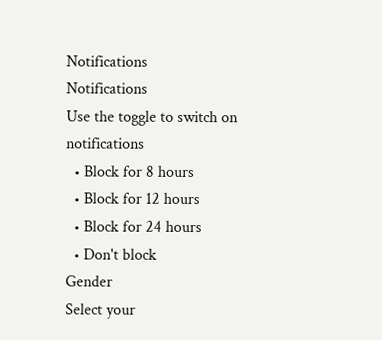Notifications
Notifications
Use the toggle to switch on notifications
  • Block for 8 hours
  • Block for 12 hours
  • Block for 24 hours
  • Don't block
Gender
Select your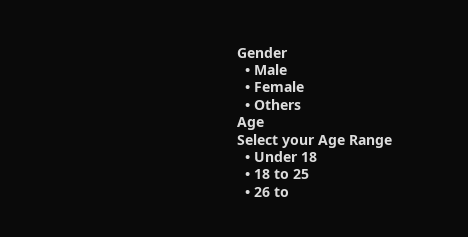Gender
  • Male
  • Female
  • Others
Age
Select your Age Range
  • Under 18
  • 18 to 25
  • 26 to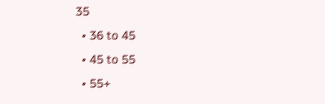35
  • 36 to 45
  • 45 to 55
  • 55+